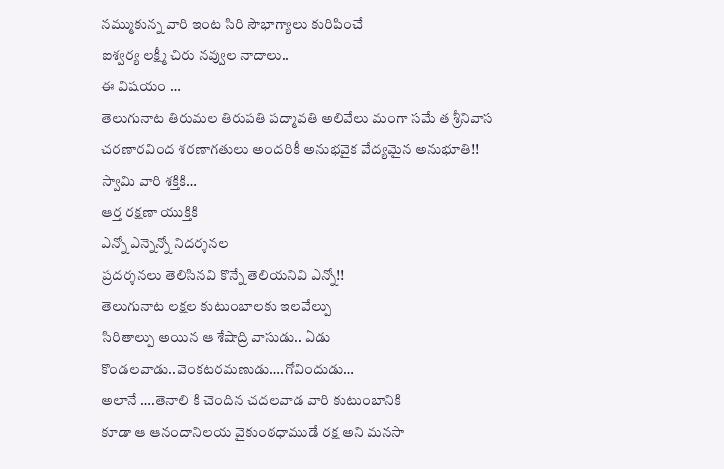నమ్ముకున్న వారి ఇంట సిరి సౌభాగ్యాలు కురిపించే
ఐశ్వర్య లక్ష్మీ చిరు నవ్వుల నాదాలు..
ఈ విషయం …
తెలుగునాట తిరుమల తిరుపతి పద్మావతి అలివేలు మంగా సమే త శ్రీనివాస చరణారవింద శరణాగతులు అందరికీ అనుభవైక వేద్యమైన అనుభూతి!!
స్వామి వారి శక్తికి…
ఆర్త రక్షణా యుక్తికి
ఎన్నో ఎన్నెన్నో నిదర్శనల
ప్రదర్శనలు తెలిసినవి కొన్నే తెలియనివి ఎన్నో!!
తెలుగునాట లక్షల కుటుంబాలకు ఇలవేల్పు
సిరితాల్పు అయిన ఆ శేషాద్రి వాసుడు.. ఏడు కొండలవాడు..వెంకటరమణుడు….గోవిందుడు…
అలానే ….తెనాలి కి చెందిన చదలవాడ వారి కుటుంబానికి
కూడా ఆ ఆనందానిలయ వైకుంఠధాముడే రక్ష అని మనసా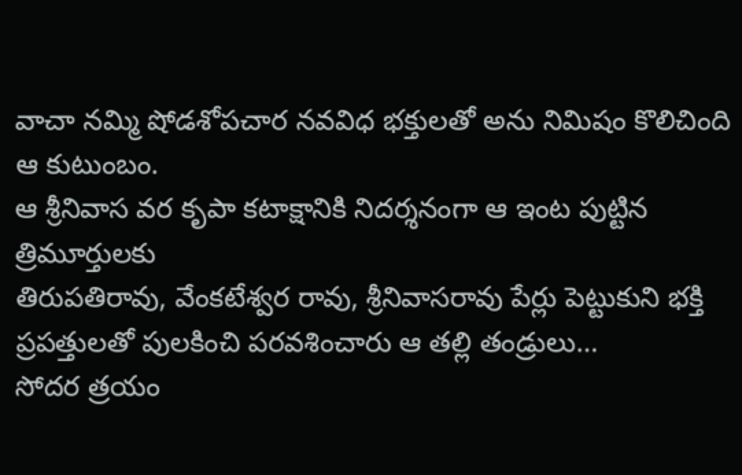వాచా నమ్మి షోడశోపచార నవవిధ భక్తులతో అను నిమిషం కొలిచింది ఆ కుటుంబం.
ఆ శ్రీనివాస వర కృపా కటాక్షానికి నిదర్శనంగా ఆ ఇంట పుట్టిన త్రిమూర్తులకు
తిరుపతిరావు, వేంకటేశ్వర రావు, శ్రీనివాసరావు పేర్లు పెట్టుకుని భక్తి ప్రపత్తులతో పులకించి పరవశించారు ఆ తల్లి తండ్రులు…
సోదర త్రయం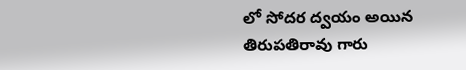లో సోదర ద్వయం అయిన తిరుపతిరావు గారు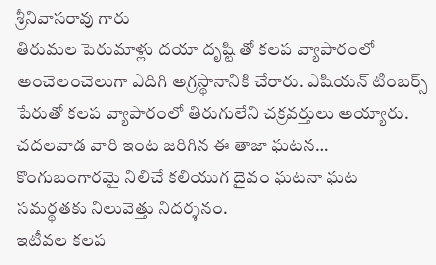శ్రీనివాసరావు గారు
తిరుమల పెరుమాళ్లు దయా దృష్టి తో కలప వ్యాపారంలో అంచెలంచెలుగా ఎదిగి అగ్రస్థానానికి చేరారు. ఎషియన్ టింబర్స్ పేరుతో కలప వ్యాపారంలో తిరుగులేని చక్రవర్తులు అయ్యారు.
చదలవాడ వారి ఇంట జరిగిన ఈ తాజా ఘటన…
కొంగుబంగారమై నిలిచే కలియుగ దైవం ఘటనా ఘట సమర్థతకు నిలువెత్తు నిదర్శనం.
ఇటీవల కలప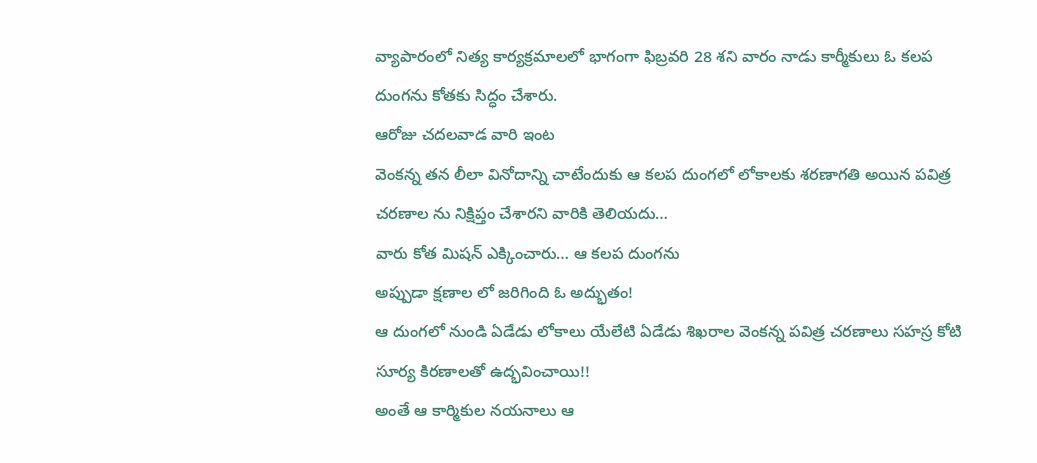వ్యాపారంలో నిత్య కార్యక్రమాలలో భాగంగా ఫిబ్రవరి 28 శని వారం నాడు కార్మీకులు ఓ కలప దుంగను కోతకు సిద్ధం చేశారు.
ఆరోజు చదలవాడ వారి ఇంట
వెంకన్న తన లీలా వినోదాన్ని చాటేందుకు ఆ కలప దుంగలో లోకాలకు శరణాగతి అయిన పవిత్ర చరణాల ను నిక్షిప్తం చేశారని వారికి తెలియదు…
వారు కోత మిషన్ ఎక్కించారు… ఆ కలప దుంగను
అప్పుడా క్షణాల లో జరిగింది ఓ అద్భుతం!
ఆ దుంగలో నుండి ఏడేడు లోకాలు యేలేటి ఏడేడు శిఖరాల వెంకన్న పవిత్ర చరణాలు సహస్ర కోటి సూర్య కిరణాలతో ఉద్భవించాయి!!
అంతే ఆ కార్మికుల నయనాలు ఆ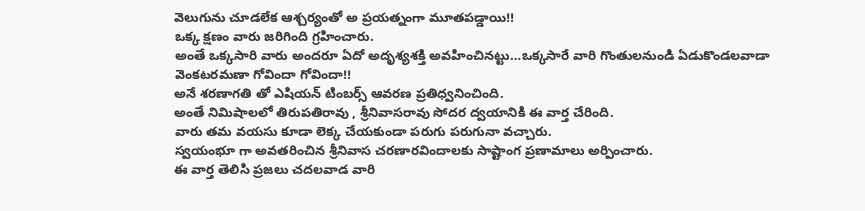వెలుగును చూడలేక ఆశ్చర్యంతో అ ప్రయత్నంగా మూతపడ్డాయి!!
ఒక్క క్షణం వారు జరిగింది గ్రహించారు.
అంతే ఒక్కసారి వారు అందరూ ఏదో అదృశ్యశక్తి అవహించినట్టు…ఒక్కసారే వారి గొంతులనుండి ఏడుకొండలవాడా వెంకటరమణా గోవిందా గోవిందా!!
అనే శరణాగతి తో ఎషియన్ టింబర్స్ ఆవరణ ప్రతిధ్వనించింది.
అంతే నిమిషాలలో తిరుపతిరావు , శ్రీనివాసరావు సోదర ద్వయానికి ఈ వార్త చేరింది.
వారు తమ వయసు కూడా లెక్క చేయకుండా పరుగు పరుగునా వచ్చారు.
స్వయంభూ గా అవతరించిన శ్రీనివాస చరణారవిందాలకు సాష్టాంగ ప్రణామాలు అర్పించారు.
ఈ వార్త తెలిసి ప్రజలు చదలవాడ వారి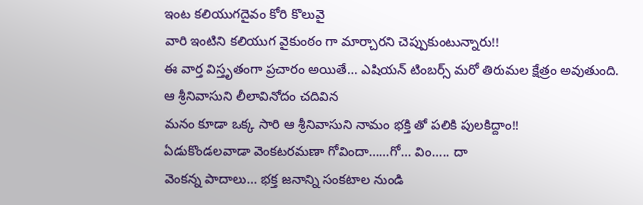ఇంట కలియుగదైవం కోరి కొలువై
వారి ఇంటిని కలియుగ వైకుంఠం గా మార్చారని చెప్పుకుంటున్నారు!!
ఈ వార్త విస్తృతంగా ప్రచారం అయితే… ఎషియన్ టింబర్స్ మరో తిరుమల క్షేత్రం అవుతుంది.
ఆ శ్రీనివాసుని లీలావినోదం చదివిన
మనం కూడా ఒక్క సారి ఆ శ్రీనివాసుని నామం భక్తి తో పలికి పులకిద్దాం!!
ఏడుకొండలవాడా వెంకటరమణా గోవిందా……గో… విం….. దా
వెంకన్న పాదాలు… భక్త జనాన్ని సంకటాల నుండి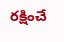రక్షించే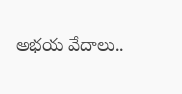అభయ వేదాలు..